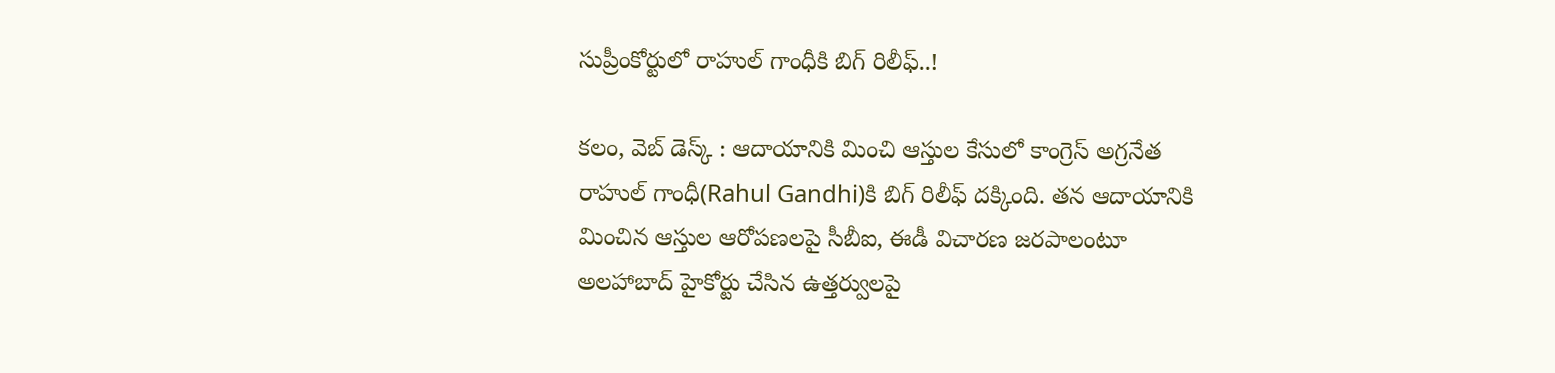సుప్రీంకోర్టులో రాహుల్ గాంధీకి బిగ్ రిలీఫ్..!

కలం, వెబ్ డెస్క్ : ఆదాయానికి మించి ఆస్తుల కేసులో కాంగ్రెస్ అగ్రనేత రాహుల్ గాంధీ(Rahul Gandhi)కి బిగ్ రిలీఫ్ దక్కింది. తన ఆదాయానికి మించిన ఆస్తుల ఆరోపణలపై సీబీఐ, ఈడీ విచారణ జరపాలంటూ అలహాబాద్ హైకోర్టు చేసిన ఉత్తర్వులపై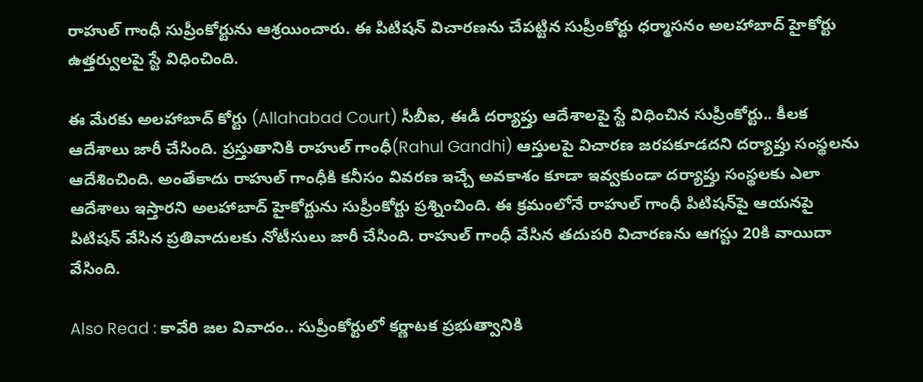రాహుల్ గాంధీ సుప్రీంకోర్టును ఆశ్రయించారు. ఈ పిటిషన్ విచారణను చేపట్టిన సుప్రీంకోర్టు ధర్మాసనం అలహాబాద్ హైకోర్టు ఉత్తర్వులపై స్టే విధించింది.

ఈ మేరకు అలహాబాద్ కోర్టు (Allahabad Court) సీబీఐ, ఈడీ దర్యాప్తు ఆదేశాలపై స్టే విధించిన సుప్రీంకోర్టు.. కీలక ఆదేశాలు జారీ చేసింది. ప్రస్తుతానికి రాహుల్ గాంధీ(Rahul Gandhi) ఆస్తులపై విచారణ జరపకూడదని దర్యాప్తు సంస్థలను ఆదేశించింది. అంతేకాదు రాహుల్ గాంధీకి కనీసం వివరణ ఇచ్చే అవకాశం కూడా ఇవ్వకుండా దర్యాప్తు సంస్థలకు ఎలా ఆదేశాలు ఇస్తారని అలహాబాద్ హైకోర్టును సుప్రీంకోర్టు ప్రశ్నించింది. ఈ క్రమంలోనే రాహుల్ గాంధీ పిటిషన్‌పై ఆయనపై పిటిషన్ వేసిన ప్రతివాదులకు నోటీసులు జారీ చేసింది. రాహుల్ గాంధీ వేసిన తదుపరి విచారణను ఆగస్టు 20కి వాయిదా వేసింది.

Also Read : కావేరి జల వివాదం.. సుప్రీంకోర్టులో కర్ణాటక ప్రభుత్వానికి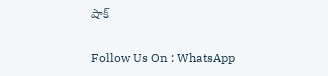షాక్

Follow Us On : WhatsApp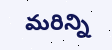మ‌రిన్ని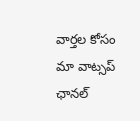వార్త‌ల కోసం మా వాట్స‌ప్ ఛాన‌ల్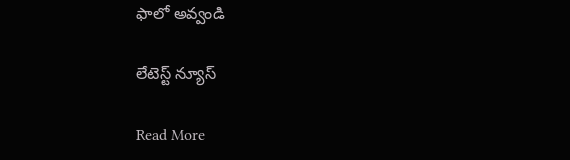ఫాలో అవ్వండి

లేటెస్ట్ న్యూస్‌

Read More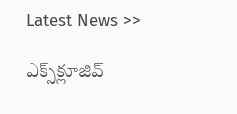Latest News >>

ఎక్స్‌క్లూజివ్‌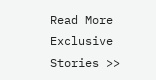Read More Exclusive Stories >>